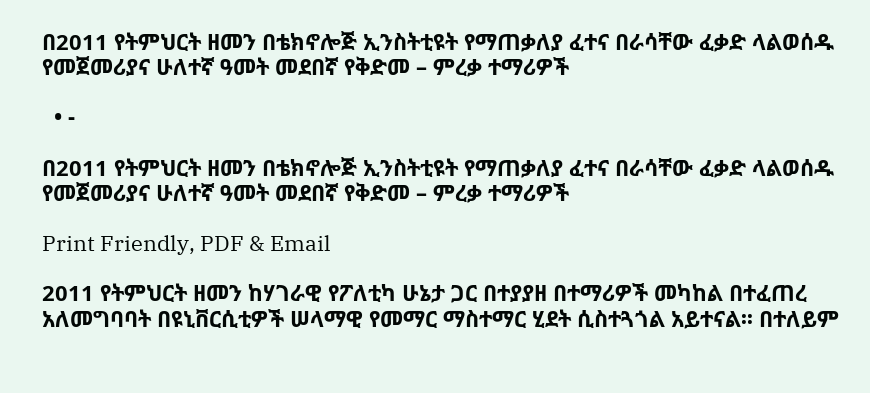በ2011 የትምህርት ዘመን በቴክኖሎጅ ኢንስትቲዩት የማጠቃለያ ፈተና በራሳቸው ፈቃድ ላልወሰዱ የመጀመሪያና ሁለተኛ ዓመት መደበኛ የቅድመ – ምረቃ ተማሪዎች

  • -

በ2011 የትምህርት ዘመን በቴክኖሎጅ ኢንስትቲዩት የማጠቃለያ ፈተና በራሳቸው ፈቃድ ላልወሰዱ የመጀመሪያና ሁለተኛ ዓመት መደበኛ የቅድመ – ምረቃ ተማሪዎች

Print Friendly, PDF & Email

2011 የትምህርት ዘመን ከሃገራዊ የፖለቲካ ሁኔታ ጋር በተያያዘ በተማሪዎች መካከል በተፈጠረ አለመግባባት በዩኒቨርሲቲዎች ሠላማዊ የመማር ማስተማር ሂደት ሲስተጓጎል አይተናል፡፡ በተለይም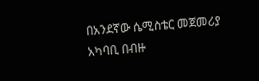በአንደኛው ሴሚስቴር መጀመሪያ አካባቢ በብዙ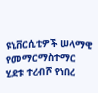ዩኒቨርሲቲዎች ሠላማዊ የመማርማስተማር ሂደቱ ተረብሾ የነበረ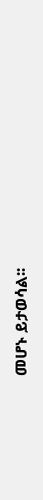መሆኑ ይታወሳል፡፡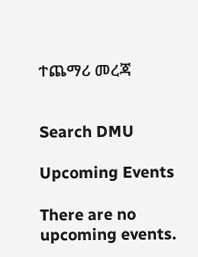ተጨማሪ መረጃ


Search DMU

Upcoming Events

There are no upcoming events.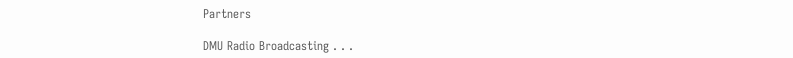Partners

DMU Radio Broadcasting . . .